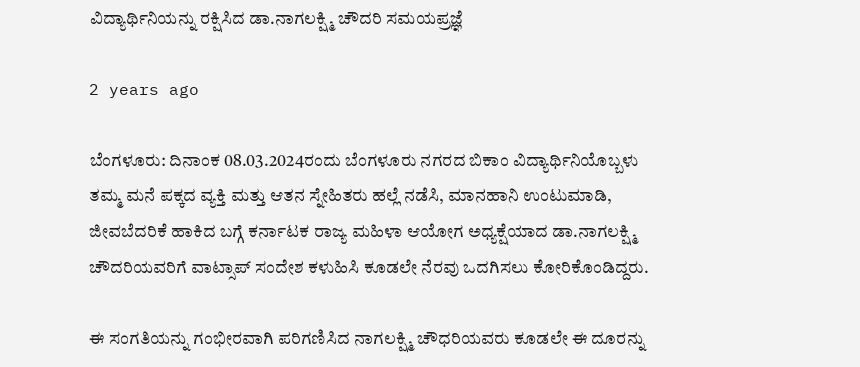ವಿದ್ಯಾರ್ಥಿನಿಯನ್ನು ರಕ್ಷಿಸಿದ ಡಾ.ನಾಗಲಕ್ಷ್ಮಿ ಚೌದರಿ ಸಮಯಪ್ರಜ್ಞೆ

2 years ago

ಬೆಂಗಳೂರು: ದಿನಾಂಕ 08.03.2024ರಂದು ಬೆಂಗಳೂರು ನಗರದ ಬಿಕಾಂ ವಿದ್ಯಾರ್ಥಿನಿಯೊಬ್ಬಳು ತಮ್ಮ ಮನೆ ಪಕ್ಕದ ವ್ಯಕ್ತಿ ಮತ್ತು ಆತನ ಸ್ನೇಹಿತರು ಹಲ್ಲೆ ನಡೆಸಿ, ಮಾನಹಾನಿ ಉಂಟುಮಾಡಿ, ಜೀವಬೆದರಿಕೆ ಹಾಕಿದ ಬಗ್ಗೆ ಕರ್ನಾಟಕ ರಾಜ್ಯ ಮಹಿಳಾ ಆಯೋಗ ಅಧ್ಯಕ್ಷೆಯಾದ ಡಾ.ನಾಗಲಕ್ಷ್ಮಿ ಚೌದರಿಯವರಿಗೆ ವಾಟ್ಸಾಪ್ ಸಂದೇಶ ಕಳುಹಿಸಿ ಕೂಡಲೇ ನೆರವು ಒದಗಿಸಲು ಕೋರಿಕೊಂಡಿದ್ದರು.

ಈ ಸಂಗತಿಯನ್ನು ಗಂಭೀರವಾಗಿ ಪರಿಗಣಿಸಿದ ನಾಗಲಕ್ಷ್ಮಿ ಚೌಧರಿಯವರು ಕೂಡಲೇ ಈ ದೂರನ್ನು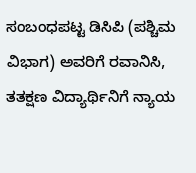ಸಂಬಂಧಪಟ್ಟ ಡಿಸಿಪಿ (ಪಶ್ಚಿಮ ವಿಭಾಗ) ಅವರಿಗೆ ರವಾನಿಸಿ, ತತಕ್ಷಣ ವಿದ್ಯಾರ್ಥಿನಿಗೆ ನ್ಯಾಯ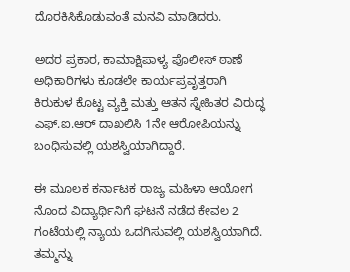ದೊರಕಿಸಿಕೊಡುವಂತೆ ಮನವಿ ಮಾಡಿದರು.

ಅದರ ಪ್ರಕಾರ, ಕಾಮಾಕ್ಷಿಪಾಳ್ಯ ಪೊಲೀಸ್ ಠಾಣೆ ಅಧಿಕಾರಿಗಳು ಕೂಡಲೇ ಕಾರ್ಯಪ್ರವೃತ್ತರಾಗಿ ಕಿರುಕುಳ ಕೊಟ್ಟ ವ್ಯಕ್ತಿ ಮತ್ತು ಆತನ ಸ್ನೇಹಿತರ ವಿರುದ್ಧ ಎಫ್.ಐ.ಆರ್ ದಾಖಲಿಸಿ 1ನೇ ಆರೋಪಿಯನ್ನು ಬಂಧಿಸುವಲ್ಲಿ ಯಶಸ್ವಿಯಾಗಿದ್ದಾರೆ.

ಈ ಮೂಲಕ ಕರ್ನಾಟಕ ರಾಜ್ಯ ಮಹಿಳಾ ಆಯೋಗ ನೊಂದ ವಿದ್ಯಾರ್ಥಿನಿಗೆ ಘಟನೆ ನಡೆದ ಕೇವಲ 2 ಗಂಟೆಯಲ್ಲಿ ನ್ಯಾಯ ಒದಗಿಸುವಲ್ಲಿ ಯಶಸ್ವಿಯಾಗಿದೆ. ತಮ್ಮನ್ನು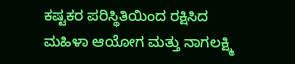ಕಷ್ಟಕರ ಪರಿಸ್ಥಿತಿಯಿಂದ ರಕ್ಷಿಸಿದ ಮಹಿಳಾ ಆಯೋಗ ಮತ್ತು ನಾಗಲಕ್ಷ್ಮಿ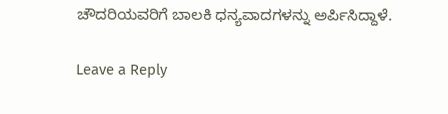ಚೌದರಿಯವರಿಗೆ ಬಾಲಕಿ ಧನ್ಯವಾದಗಳನ್ನು ಅರ್ಪಿಸಿದ್ದಾಳೆ.

Leave a Reply